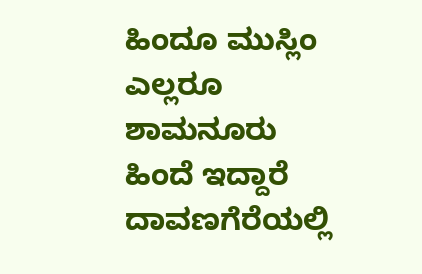ಹಿಂದೂ ಮುಸ್ಲಿಂ ಎಲ್ಲರೂ ಶಾಮನೂರು ಹಿಂದೆ ಇದ್ದಾರೆ ದಾವಣಗೆರೆಯಲ್ಲಿ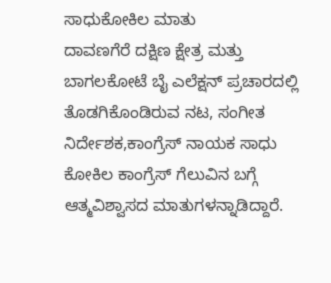ಸಾಧುಕೋಕಿಲ ಮಾತು
ದಾವಣಗೆರೆ ದಕ್ಷಿಣ ಕ್ಷೇತ್ರ ಮತ್ತು ಬಾಗಲಕೋಟೆ ಬೈ ಎಲೆಕ್ಷನ್ ಪ್ರಚಾರದಲ್ಲಿ ತೊಡಗಿಕೊಂಡಿರುವ ನಟ, ಸಂಗೀತ ನಿರ್ದೇಶಕ,ಕಾಂಗ್ರೆಸ್ ನಾಯಕ ಸಾಧು ಕೋಕಿಲ ಕಾಂಗ್ರೆಸ್ ಗೆಲುವಿನ ಬಗ್ಗೆ ಆತ್ಮವಿಶ್ವಾಸದ ಮಾತುಗಳನ್ನಾಡಿದ್ದಾರೆ.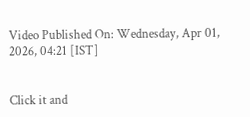Video Published On: Wednesday, Apr 01, 2026, 04:21 [IST]


Click it and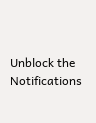Unblock the Notifications